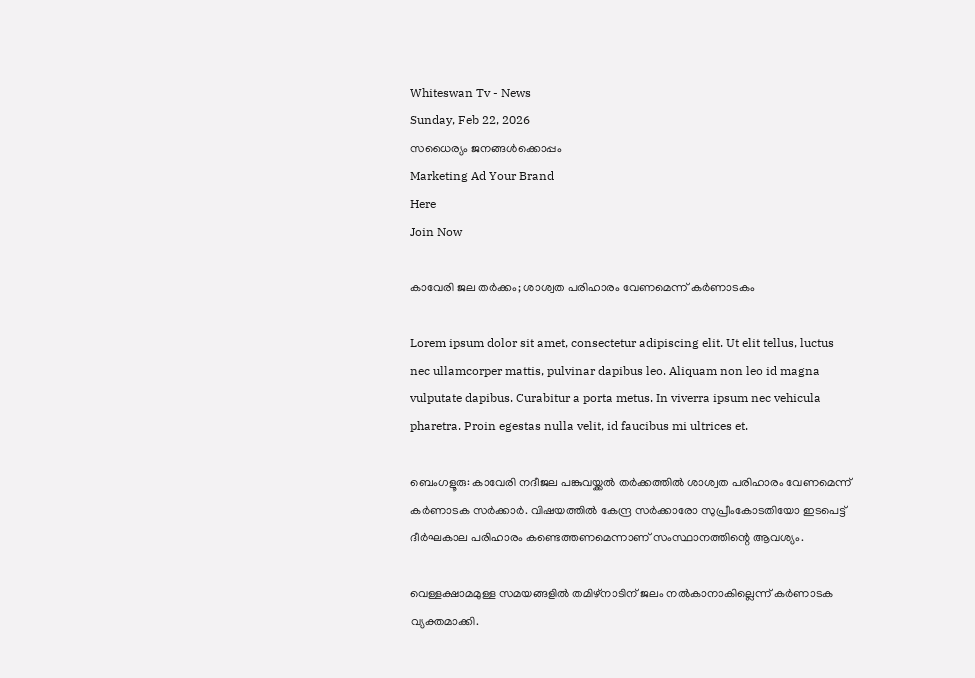Whiteswan Tv - News
Sunday, Feb 22, 2026
സധൈര്യം ജനങ്ങൾക്കൊപ്പം
Marketing Ad Your Brand
Here
Join Now

കാവേരി ജല തർക്കം; ശാശ്വത പരിഹാരം വേണമെന്ന് കർണാടകം

Lorem ipsum dolor sit amet, consectetur adipiscing elit. Ut elit tellus, luctus nec ullamcorper mattis, pulvinar dapibus leo. Aliquam non leo id magna vulputate dapibus. Curabitur a porta metus. In viverra ipsum nec vehicula pharetra. Proin egestas nulla velit, id faucibus mi ultrices et.

ബെംഗളൂരു: കാവേരി നദീജല പങ്കുവയ്ക്കൽ തർക്കത്തിൽ ശാശ്വത പരിഹാരം വേണമെന്ന് കർണാടക സർക്കാർ. വിഷയത്തിൽ കേന്ദ്ര സർക്കാരോ സുപ്രീംകോടതിയോ ഇടപെട്ട് ദീർഘകാല പരിഹാരം കണ്ടെത്തണമെന്നാണ് സംസ്ഥാനത്തിന്റെ ആവശ്യം.

വെള്ളക്ഷാമമുള്ള സമയങ്ങളിൽ തമിഴ്നാടിന് ജലം നൽകാനാകില്ലെന്ന് കർണാടക വ്യക്തമാക്കി.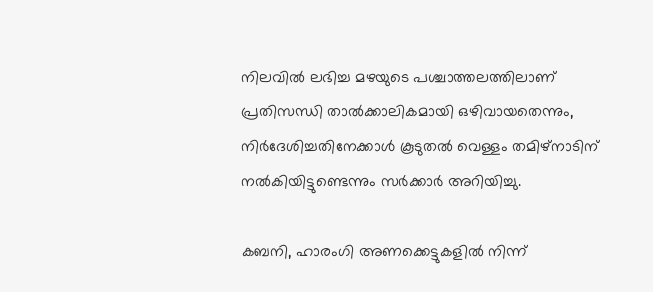നിലവിൽ ലഭിച്ച മഴയുടെ പശ്ചാത്തലത്തിലാണ് പ്രതിസന്ധി താൽക്കാലികമായി ഒഴിവായതെന്നും, നിർദേശിച്ചതിനേക്കാൾ കൂടുതൽ വെള്ളം തമിഴ്നാടിന് നൽകിയിട്ടുണ്ടെന്നും സർക്കാർ അറിയിച്ചു.

കബനി, ഹാരംഗി അണക്കെട്ടുകളിൽ നിന്ന്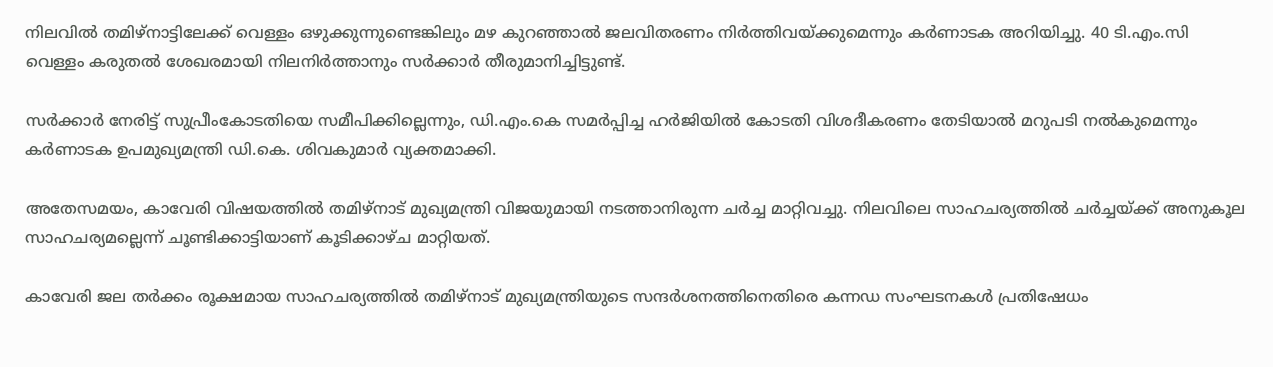നിലവിൽ തമിഴ്നാട്ടിലേക്ക് വെള്ളം ഒഴുക്കുന്നുണ്ടെങ്കിലും മഴ കുറഞ്ഞാൽ ജലവിതരണം നിർത്തിവയ്ക്കുമെന്നും കർണാടക അറിയിച്ചു. 40 ടി.എം.സി വെള്ളം കരുതൽ ശേഖരമായി നിലനിർത്താനും സർക്കാർ തീരുമാനിച്ചിട്ടുണ്ട്.

സർക്കാർ നേരിട്ട് സുപ്രീംകോടതിയെ സമീപിക്കില്ലെന്നും, ഡി.എം.കെ സമർപ്പിച്ച ഹർജിയിൽ കോടതി വിശദീകരണം തേടിയാൽ മറുപടി നൽകുമെന്നും കർണാടക ഉപമുഖ്യമന്ത്രി ഡി.കെ. ശിവകുമാർ വ്യക്തമാക്കി.

അതേസമയം, കാവേരി വിഷയത്തിൽ തമിഴ്നാട് മുഖ്യമന്ത്രി വിജയുമായി നടത്താനിരുന്ന ചർച്ച മാറ്റിവച്ചു. നിലവിലെ സാഹചര്യത്തിൽ ചർച്ചയ്ക്ക് അനുകൂല സാഹചര്യമല്ലെന്ന് ചൂണ്ടിക്കാട്ടിയാണ് കൂടിക്കാഴ്ച മാറ്റിയത്.

കാവേരി ജല തർക്കം രൂക്ഷമായ സാഹചര്യത്തിൽ തമിഴ്നാട് മുഖ്യമന്ത്രിയുടെ സന്ദർശനത്തിനെതിരെ കന്നഡ സംഘടനകൾ പ്രതിഷേധം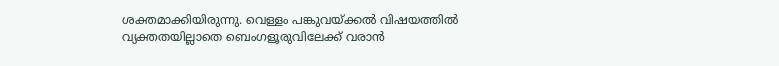ശക്തമാക്കിയിരുന്നു. വെള്ളം പങ്കുവയ്ക്കൽ വിഷയത്തിൽ വ്യക്തതയില്ലാതെ ബെംഗളൂരുവിലേക്ക് വരാൻ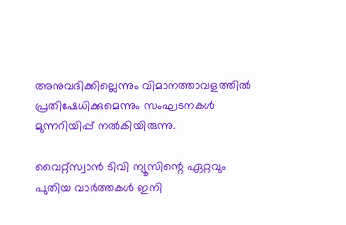അനുവദിക്കില്ലെന്നും വിമാനത്താവളത്തിൽ പ്രതിഷേധിക്കുമെന്നും സംഘടനകൾ മുന്നറിയിപ്പ് നൽകിയിരുന്നു.

വൈറ്റ്സ്വാൻ ടിവി ന്യൂസിന്റെ ഏറ്റവും പുതിയ വാർത്തകൾ ഇനി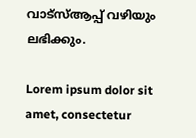വാട്സ്ആപ്പ് വഴിയും ലഭിക്കും.

Lorem ipsum dolor sit amet, consectetur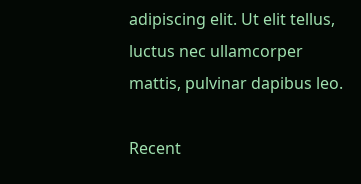adipiscing elit. Ut elit tellus, luctus nec ullamcorper mattis, pulvinar dapibus leo.

Recent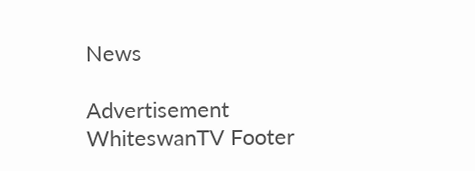News

Advertisement
WhiteswanTV Footer